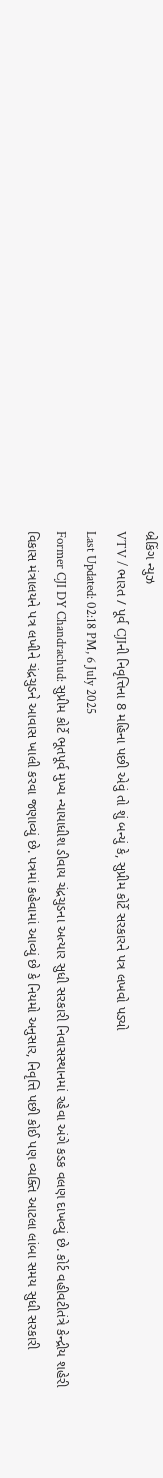બ્રેકિંગ ન્યુઝ
VTV / ભારત / પૂર્વ CJIની નિવૃત્તિના 8 મહિના પછી એવું તો શું બન્યું કે, સુપ્રીમ કોર્ટે સરકારને પત્ર લખવો પડ્યો
Last Updated: 02:18 PM, 6 July 2025
Former CJI DY Chandrachud: સુપ્રીમ કોર્ટે ભૂતપૂર્વ મુખ્ય ન્યાયાધીશ ડીવાય ચંદ્રચુડના અત્યાર સુધી સરકારી નિવાસસ્થાનમાં રહેવા અંગે કડક વલણ દાખવ્યું છે. કોર્ટ વહીવટીતંત્રે કેન્દ્રીય શહેરી વિકાસ મંત્રાલયને પત્ર લખીને ચંદ્રચુડને આવાસ ખાલી કરવા જણાવ્યું છે. પત્રમાં કહેવામાં આવ્યું છે કે નિયમો અનુસાર, નિવૃત્તિ પછી કોઈ પણ વ્યક્તિ આટલા લાંબા સમય સુધી સરકારી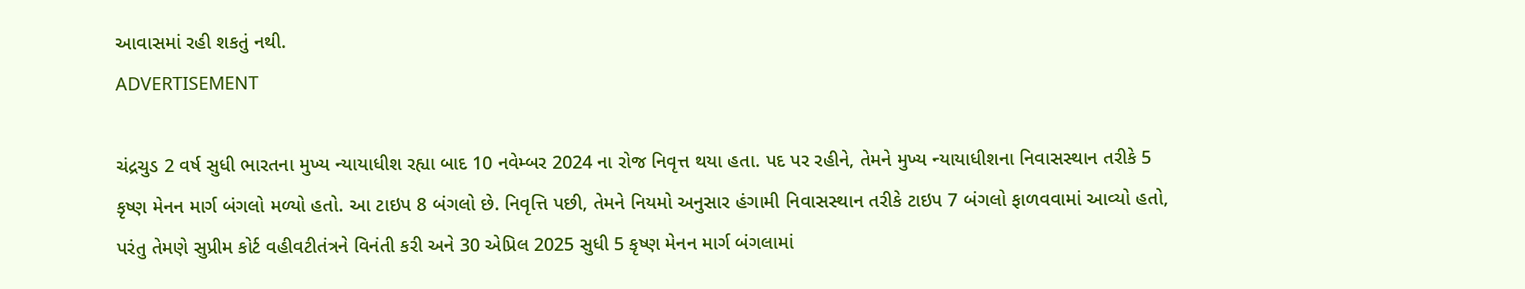આવાસમાં રહી શકતું નથી.
ADVERTISEMENT

ચંદ્રચુડ 2 વર્ષ સુધી ભારતના મુખ્ય ન્યાયાધીશ રહ્યા બાદ 10 નવેમ્બર 2024 ના રોજ નિવૃત્ત થયા હતા. પદ પર રહીને, તેમને મુખ્ય ન્યાયાધીશના નિવાસસ્થાન તરીકે 5 કૃષ્ણ મેનન માર્ગ બંગલો મળ્યો હતો. આ ટાઇપ 8 બંગલો છે. નિવૃત્તિ પછી, તેમને નિયમો અનુસાર હંગામી નિવાસસ્થાન તરીકે ટાઇપ 7 બંગલો ફાળવવામાં આવ્યો હતો, પરંતુ તેમણે સુપ્રીમ કોર્ટ વહીવટીતંત્રને વિનંતી કરી અને 30 એપ્રિલ 2025 સુધી 5 કૃષ્ણ મેનન માર્ગ બંગલામાં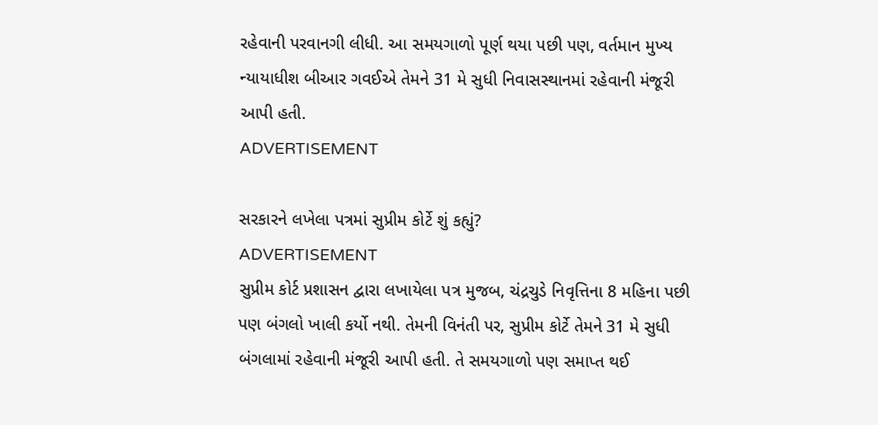રહેવાની પરવાનગી લીધી. આ સમયગાળો પૂર્ણ થયા પછી પણ, વર્તમાન મુખ્ય ન્યાયાધીશ બીઆર ગવઈએ તેમને 31 મે સુધી નિવાસસ્થાનમાં રહેવાની મંજૂરી આપી હતી.
ADVERTISEMENT

સરકારને લખેલા પત્રમાં સુપ્રીમ કોર્ટે શું કહ્યું?
ADVERTISEMENT
સુપ્રીમ કોર્ટ પ્રશાસન દ્વારા લખાયેલા પત્ર મુજબ, ચંદ્રચુડે નિવૃત્તિના 8 મહિના પછી પણ બંગલો ખાલી કર્યો નથી. તેમની વિનંતી પર, સુપ્રીમ કોર્ટે તેમને 31 મે સુધી બંગલામાં રહેવાની મંજૂરી આપી હતી. તે સમયગાળો પણ સમાપ્ત થઈ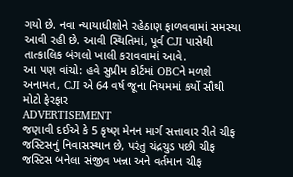ગયો છે. નવા ન્યાયાધીશોને રહેઠાણ ફાળવવામાં સમસ્યા આવી રહી છે. આવી સ્થિતિમાં, પૂર્વ CJI પાસેથી તાત્કાલિક બંગલો ખાલી કરાવવામાં આવે.
આ પણ વાંચો: હવે સુપ્રીમ કોર્ટમાં OBCને મળશે અનામત, CJI એ 64 વર્ષ જૂના નિયમમાં કર્યો સૌથી મોટો ફેરફાર
ADVERTISEMENT
જણાવી દઈએ કે 5 કૃષ્ણ મેનન માર્ગ સત્તાવાર રીતે ચીફ જસ્ટિસનું નિવાસસ્થાન છે, પરંતુ ચંદ્રચુડ પછી ચીફ જસ્ટિસ બનેલા સંજીવ ખન્ના અને વર્તમાન ચીફ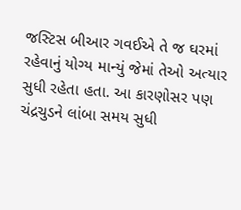જસ્ટિસ બીઆર ગવઈએ તે જ ઘરમાં રહેવાનું યોગ્ય માન્યું જેમાં તેઓ અત્યાર સુધી રહેતા હતા. આ કારણોસર પણ ચંદ્રચુડને લાંબા સમય સુધી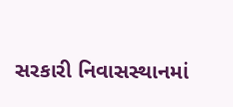સરકારી નિવાસસ્થાનમાં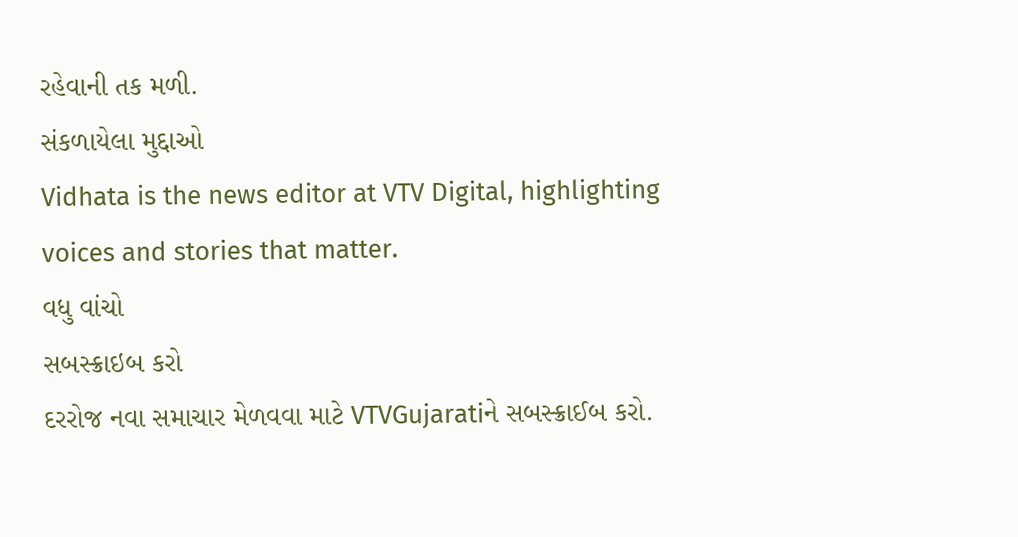રહેવાની તક મળી.
સંકળાયેલા મુદ્દાઓ
Vidhata is the news editor at VTV Digital, highlighting voices and stories that matter.
વધુ વાંચો
સબસ્ક્રાઇબ કરો
દરરોજ નવા સમાચાર મેળવવા માટે VTVGujaratiને સબસ્ક્રાઈબ કરો.